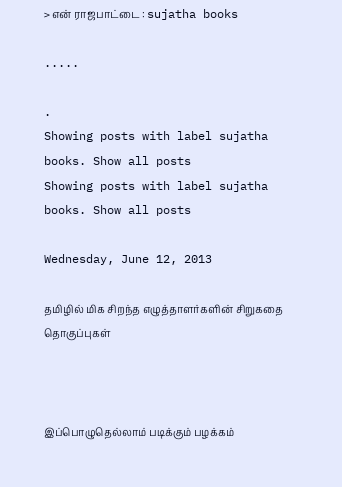> என் ராஜபாட்டை : sujatha books

.....

.
Showing posts with label sujatha books. Show all posts
Showing posts with label sujatha books. Show all posts

Wednesday, June 12, 2013

தமிழில் மிக சிறந்த எழுத்தாளர்களின் சிறுகதை தொகுப்புகள்



இப்பொழுதெல்லாம் படிக்கும் பழக்கம்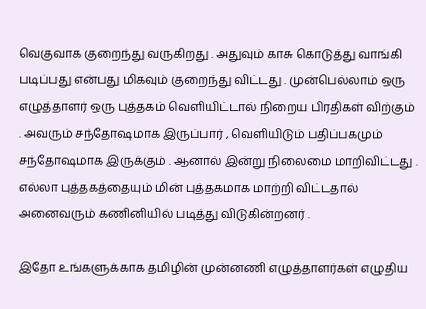வெகுவாக குறைந்து வருகிறது . அதுவும் காசு கொடுத்து வாங்கி படிப்பது என்பது மிகவும் குறைந்து விட்டது . முன்பெல்லாம் ஒரு எழுத்தாளர் ஒரு புத்தகம் வெளியிட்டால் நிறைய பிரதிகள் விற்கும் . அவரும் சந்தோஷமாக இருப்பார் , வெளியிடும் பதிப்பகமும் சந்தோஷமாக இருக்கும் . ஆனால் இன்று நிலைமை மாறிவிட்டது . எல்லா புத்தகத்தையும் மின் புத்தகமாக மாற்றி விட்டதால் அனைவரும் கணினியில் படித்து விடுகின்றனர் .

இதோ உங்களுக்காக தமிழின் முன்னணி எழுத்தாளர்கள் எழுதிய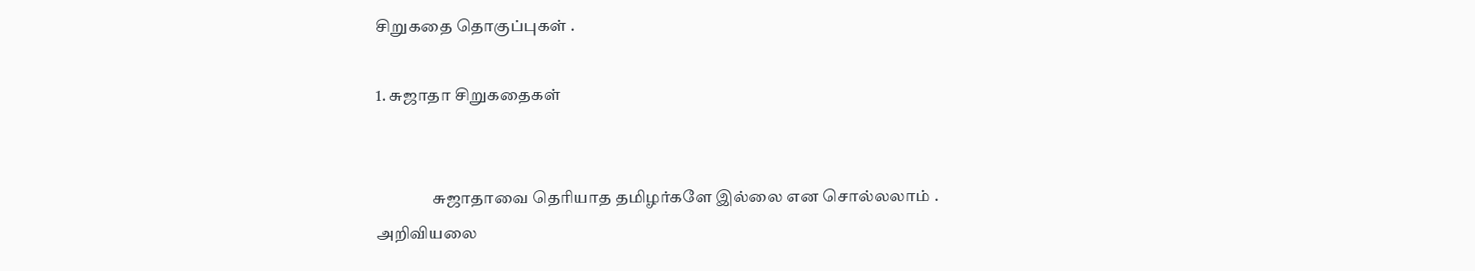சிறுகதை தொகுப்புகள் .

1. சுஜாதா சிறுகதைகள்


                 சுஜாதாவை தெரியாத தமிழர்களே இல்லை என சொல்லலாம் . அறிவியலை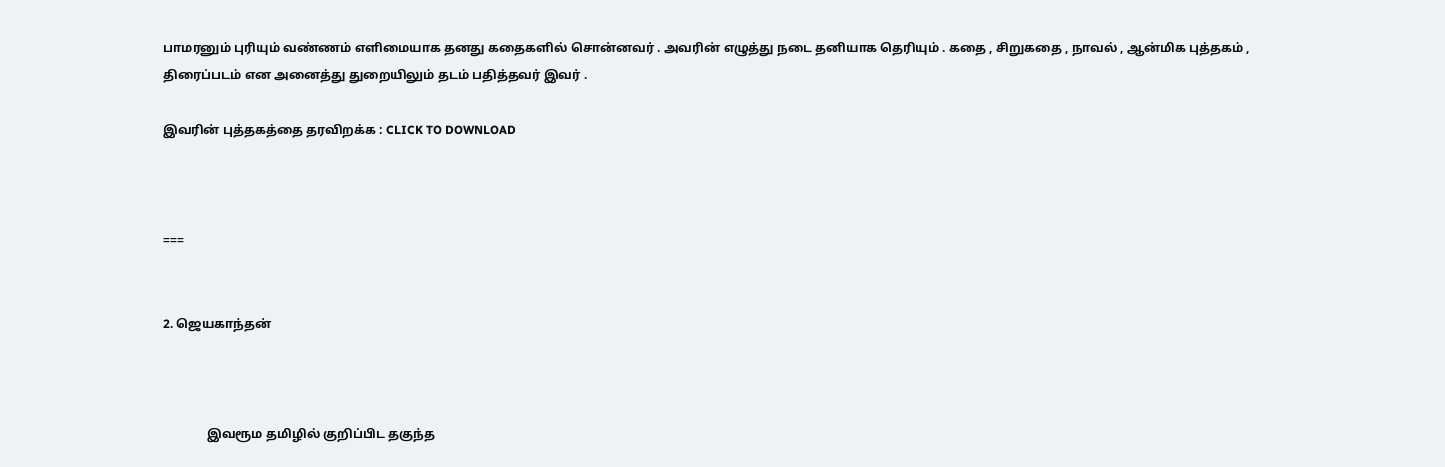பாமரனும் புரியும் வண்ணம் எளிமையாக தனது கதைகளில் சொன்னவர் . அவரின் எழுத்து நடை தனியாக தெரியும் . கதை , சிறுகதை , நாவல் , ஆன்மிக புத்தகம் , திரைப்படம் என அனைத்து துறையிலும் தடம் பதித்தவர் இவர் .

இவரின் புத்தகத்தை தரவிறக்க : CLICK TO DOWNLOAD



===


2. ஜெயகாந்தன்



              இவரூம தமிழில் குறிப்பிட தகுந்த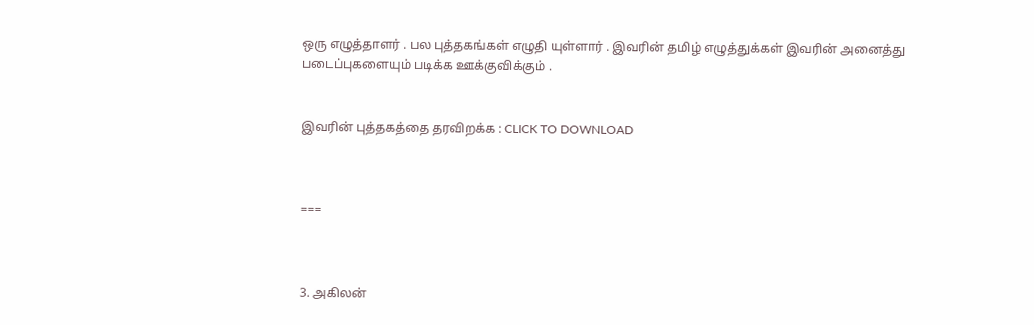ஒரு எழுத்தாளர் . பல புத்தகங்கள் எழுதி யுள்ளார் . இவரின் தமிழ் எழுத்துக்கள் இவரின் அனைத்து படைப்புகளையும் படிக்க ஊக்குவிக்கும் .


இவரின் புத்தகத்தை தரவிறக்க : CLICK TO DOWNLOAD



===



3. அகிலன்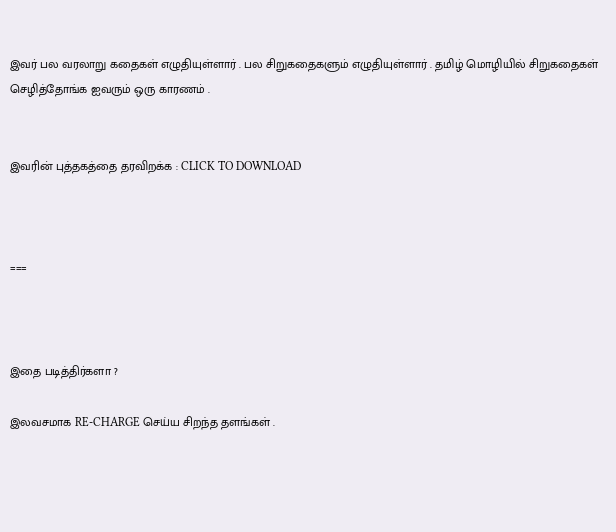இவர் பல வரலாறு கதைகள் எழுதியுள்ளார் . பல சிறுகதைகளும் எழுதியுள்ளார் . தமிழ் மொழியில் சிறுகதைகள் செழித்தோங்க ஐவரும் ஒரு காரணம் .


இவரின் புத்தகத்தை தரவிறக்க : CLICK TO DOWNLOAD



===



இதை படித்திர்களா ?

இலவசமாக RE-CHARGE செய்ய சிறந்த தளங்கள் .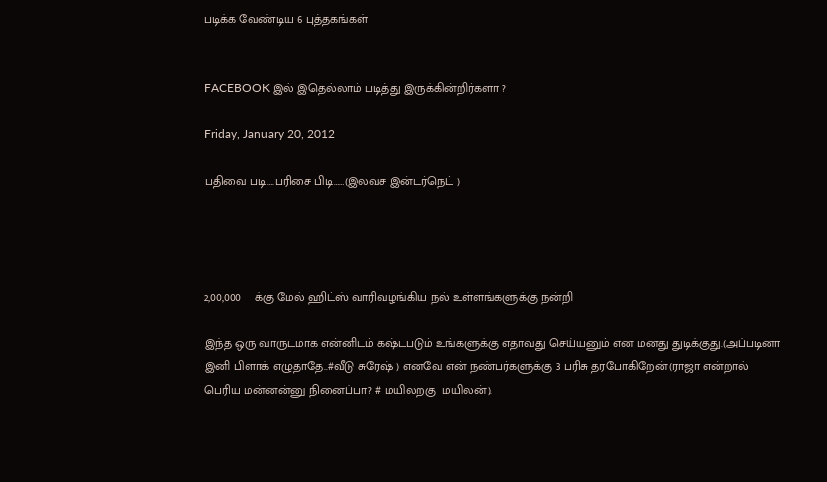படிக்க வேண்டிய 6 புத்தகங்கள்


FACEBOOK இல் இதெல்லாம் படித்து இருக்கின்றிர்களா ?

Friday, January 20, 2012

பதிவை படி….பரிசை பிடி……(இலவச இன்டர்நெட் )




2,00,000    க்கு மேல் ஹிட்ஸ் வாரிவழங்கிய நல் உள்ளங்களுக்கு நன்றி

இந்த ஒரு வாருடமாக என்னிடம் கஷ்டபடும் உங்களுக்கு எதாவது செய்யனும் என மனது துடிக்குது.(அப்படினா இனி பிளாக் எழுதாதே..#வீடு சுரேஷ் ) எனவே என் நண்பர்களுக்கு 3 பரிசு தரபோகிறேன்(ராஜா என்றால் பெரிய மன்னன்னு நினைப்பா? # மயிலறகு  மயிலன்).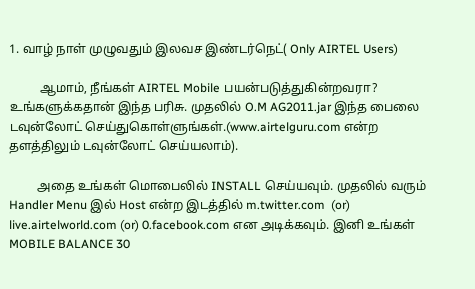1. வாழ் நாள் முழுவதும் இலவச இண்டர்நெட்( Only AIRTEL Users)

          ஆமாம், நீங்கள் AIRTEL Mobile பயன்படுத்துகின்றவரா? உங்களுக்கதான் இந்த பரிசு. முதலில் O.M AG2011.jar இந்த பைலை டவுன்லோட் செய்துகொள்ளுங்கள்.(www.airtelguru.com என்ற தளத்திலும் டவுன்லோட் செய்யலாம்).

         அதை உங்கள் மொபைலில் INSTALL செய்யவும். முதலில் வரும் Handler Menu இல் Host என்ற இடத்தில் m.twitter.com  (or) live.airtelworld.com (or) 0.facebook.com என அடிக்கவும். இனி உங்கள் MOBILE BALANCE 30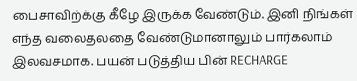பைசாவிற்க்கு கீழே இருக்க வேண்டும். இனி நிங்கள் எந்த வலைதலதை வேண்டுமானாலும் பார்கலாம் இலவசமாக. பயன் படுத்திய பின் RECHARGE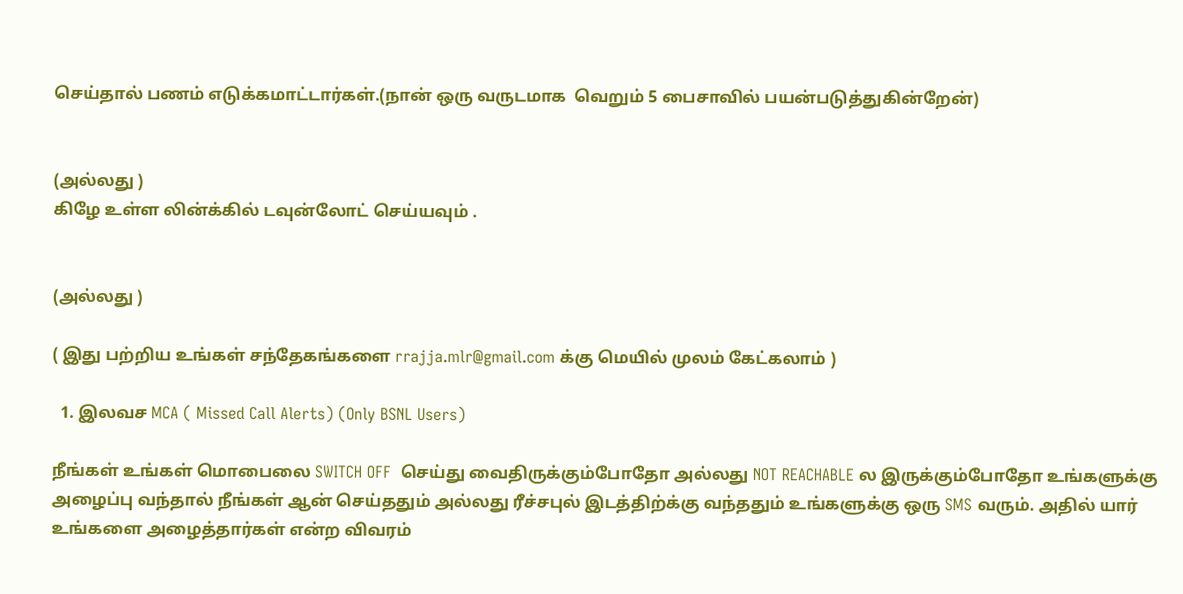செய்தால் பணம் எடுக்கமாட்டார்கள்.(நான் ஒரு வருடமாக  வெறும் 5 பைசாவில் பயன்படுத்துகின்றேன்)


(அல்லது )
கிழே உள்ள லின்க்கில் டவுன்லோட் செய்யவும் .


(அல்லது )

( இது பற்றிய உங்கள் சந்தேகங்களை rrajja.mlr@gmail.com க்கு மெயில் முலம் கேட்கலாம் )

  1. இலவச MCA ( Missed Call Alerts) (Only BSNL Users)

நீங்கள் உங்கள் மொபைலை SWITCH OFF  செய்து வைதிருக்கும்போதோ அல்லது NOT REACHABLE ல இருக்கும்போதோ உங்களுக்கு அழைப்பு வந்தால் நீங்கள் ஆன் செய்ததும் அல்லது ரீச்சபுல் இடத்திற்க்கு வந்ததும் உங்களுக்கு ஒரு SMS வரும். அதில் யார் உங்களை அழைத்தார்கள் என்ற விவரம்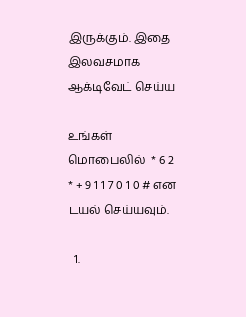இருக்கும். இதை இலவசமாக ஆக்டிவேட் செய்ய

உங்கள் மொபைலில்  * 6 2 * + 9 1 1 7 0 1 0 # என டயல் செய்யவும்.

  1.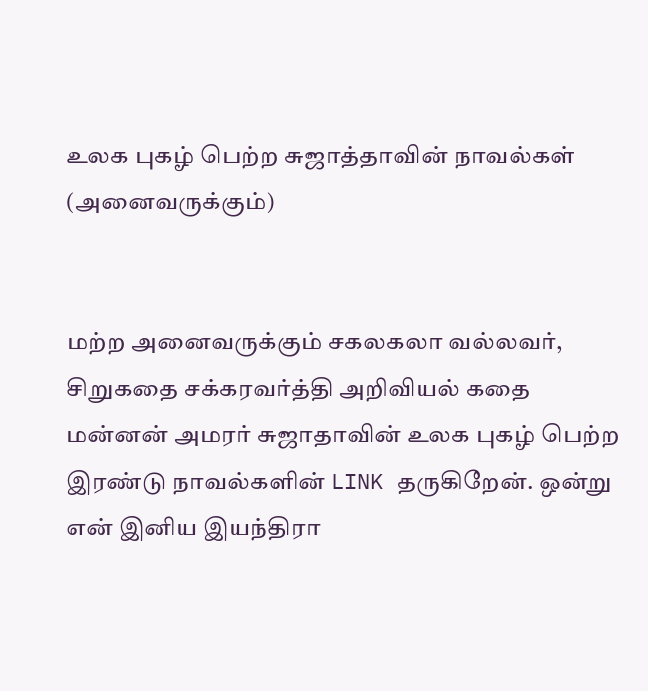உலக புகழ் பெற்ற சுஜாத்தாவின் நாவல்கள் (அனைவருக்கும்)


மற்ற அனைவருக்கும் சகலகலா வல்லவர், சிறுகதை சக்கரவர்த்தி அறிவியல் கதை மன்னன் அமரர் சுஜாதாவின் உலக புகழ் பெற்ற இரண்டு நாவல்களின் LINK தருகிறேன். ஒன்று என் இனிய இயந்திரா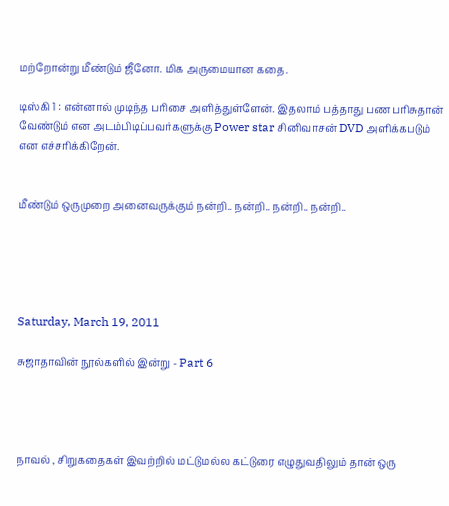மற்றோன்று மீண்டும் ஜீனோ. மிக அருமையான கதை.

டிஸ்கி 1 : என்னால் முடிந்த பரிசை அளித்துள்ளேன். இதலாம் பத்தாது பண பரிசுதான் வேண்டும் என அடம்பிடிப்பவர்களுக்கு Power star சினிவாசன் DVD அளிக்கபடும் என எச்சரிக்கிறேன்.


மீண்டும் ஒருமுறை அனைவருக்கும் நன்றி.. நன்றி.. நன்றி.. நன்றி..





Saturday, March 19, 2011

சுஜாதாவின் நூல்களில் இன்று - Part 6




நாவல் , சிறுகதைகள் இவற்றில் மட்டுமல்ல கட்டுரை எழுதுவதிலும் தான் ஒரு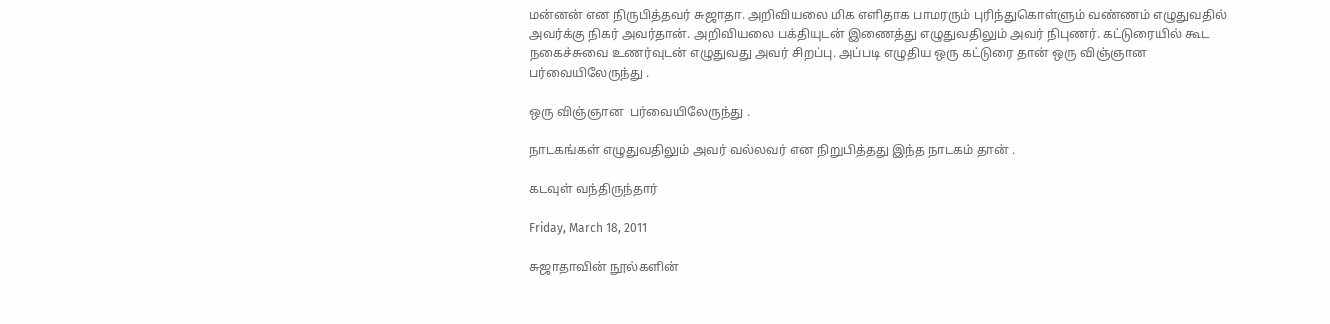மன்னன் என நிருபித்தவர் சுஜாதா. அறிவியலை மிக எளிதாக பாமரரும் புரிந்துகொள்ளும் வண்ணம் எழுதுவதில் அவர்க்கு நிகர் அவர்தான். அறிவியலை பக்தியுடன் இணைத்து எழுதுவதிலும் அவர் நிபுணர். கட்டுரையில் கூட நகைச்சுவை உணர்வுடன் எழுதுவது அவர் சிறப்பு. அப்படி எழுதிய ஒரு கட்டுரை தான் ஒரு விஞ்ஞான  பர்வையிலேருந்து .

ஒரு விஞ்ஞான  பர்வையிலேருந்து .

நாடகங்கள் எழுதுவதிலும் அவர் வல்லவர் என நிறுபித்தது இந்த நாடகம் தான் .

கடவுள் வந்திருந்தார்

Friday, March 18, 2011

சுஜாதாவின் நூல்களின்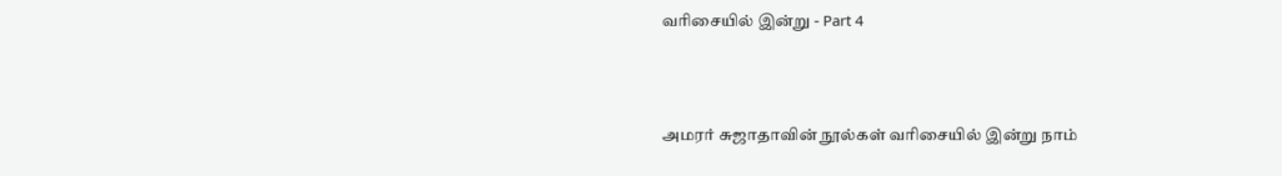வரிசையில் இன்று - Part 4



அமரர் சுஜாதாவின் நூல்கள் வரிசையில் இன்று நாம்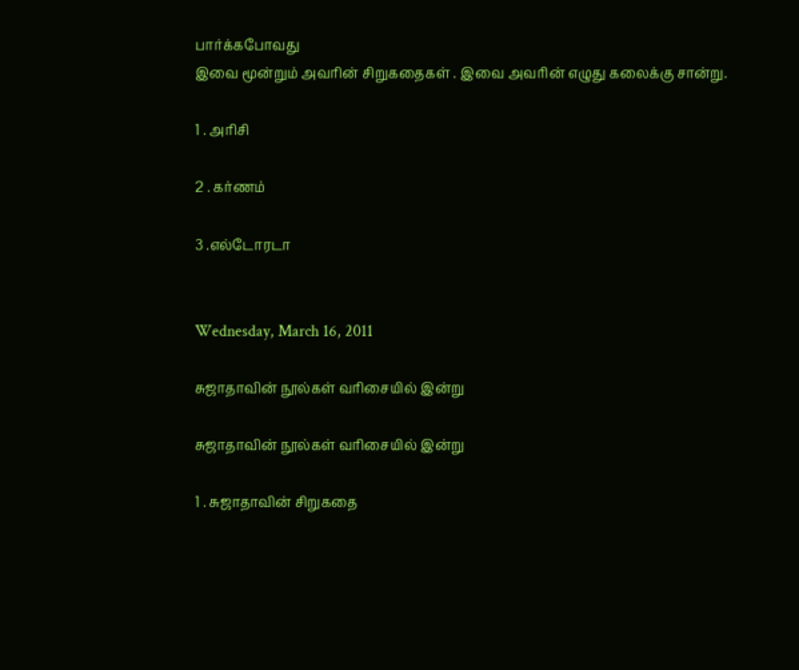பார்க்கபோவது
இவை மூன்றும் அவரின் சிறுகதைகள் . இவை அவரின் எழுது கலைக்கு சான்று.

1 . அரிசி

2 . கர்ணம்

3 .எல்டோரடா


Wednesday, March 16, 2011

சுஜாதாவின் நூல்கள் வரிசையில் இன்று

சுஜாதாவின் நூல்கள் வரிசையில் இன்று

1 . சுஜாதாவின் சிறுகதை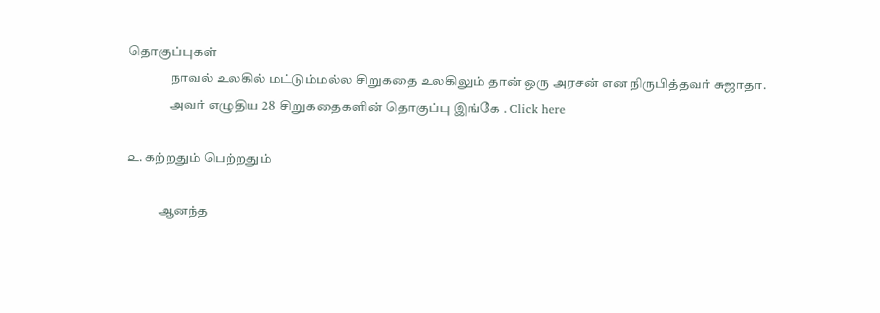தொகுப்புகள்
                நாவல் உலகில் மட்டும்மல்ல சிறுகதை உலகிலும் தான் ஒரு அரசன் என நிருபித்தவர் சுஜாதா.
                அவர் எழுதிய 28  சிறுகதைகளின் தொகுப்பு இங்கே . Click here

௨. கற்றதும் பெற்றதும்

            ஆனந்த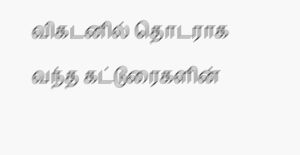விகடனில் தொடராக வந்த கட்டுரைகளின்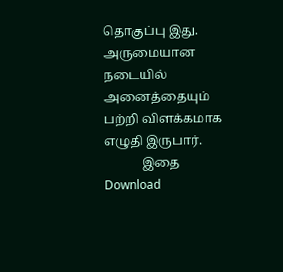தொகுப்பு இது. அருமையான நடையில் அனைத்தையும் பற்றி விளக்கமாக எழுதி இருபார்.
            இதை  Download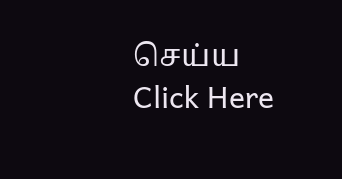செய்ய  Click Here